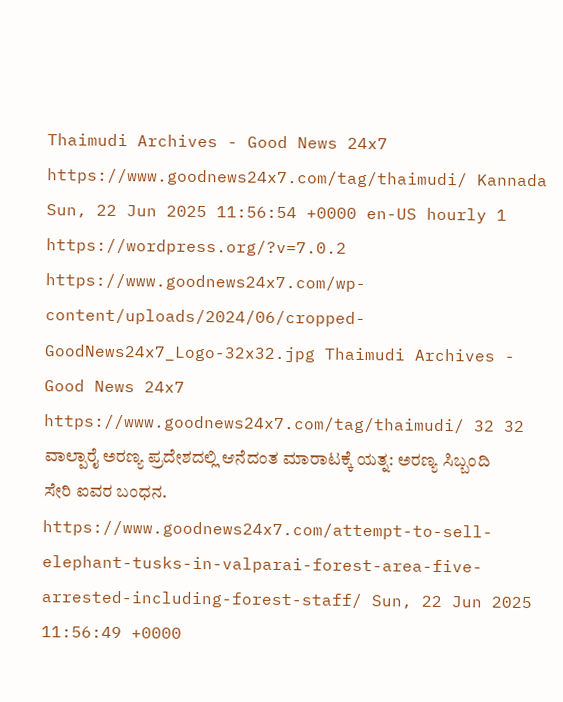Thaimudi Archives - Good News 24x7 https://www.goodnews24x7.com/tag/thaimudi/ Kannada Sun, 22 Jun 2025 11:56:54 +0000 en-US hourly 1 https://wordpress.org/?v=7.0.2 https://www.goodnews24x7.com/wp-content/uploads/2024/06/cropped-GoodNews24x7_Logo-32x32.jpg Thaimudi Archives - Good News 24x7 https://www.goodnews24x7.com/tag/thaimudi/ 32 32 ವಾಲ್ಪಾರೈ ಅರಣ್ಯ ಪ್ರದೇಶದಲ್ಲಿ ಆನೆದಂತ ಮಾರಾಟಕ್ಕೆ ಯತ್ನ: ಅರಣ್ಯ ಸಿಬ್ಬಂದಿ ಸೇರಿ ಐವರ ಬಂಧನ. https://www.goodnews24x7.com/attempt-to-sell-elephant-tusks-in-valparai-forest-area-five-arrested-including-forest-staff/ Sun, 22 Jun 2025 11:56:49 +0000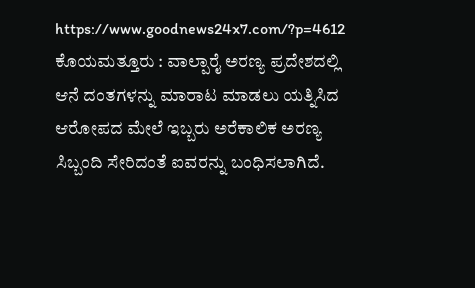https://www.goodnews24x7.com/?p=4612 ಕೊಯಮತ್ತೂರು : ವಾಲ್ಪಾರೈ ಅರಣ್ಯ ಪ್ರದೇಶದಲ್ಲಿ ಆನೆ ದಂತಗಳನ್ನು ಮಾರಾಟ ಮಾಡಲು ಯತ್ನಿಸಿದ ಆರೋಪದ ಮೇಲೆ ಇಬ್ಬರು ಅರೆಕಾಲಿಕ ಅರಣ್ಯ ಸಿಬ್ಬಂದಿ ಸೇರಿದಂತೆ ಐವರನ್ನು ಬಂಧಿಸಲಾಗಿದೆ.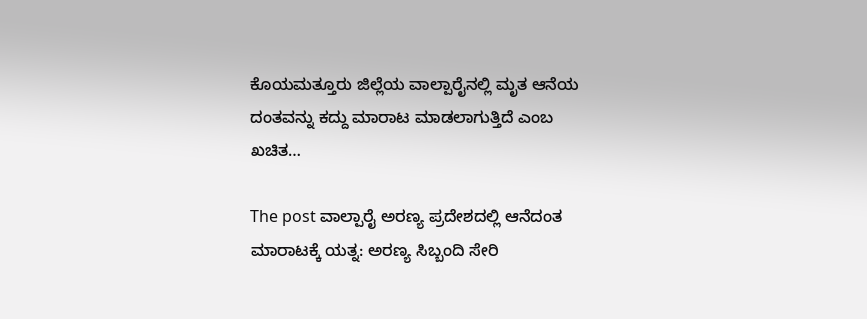ಕೊಯಮತ್ತೂರು ಜಿಲ್ಲೆಯ ವಾಲ್ಪಾರೈನಲ್ಲಿ ಮೃತ ಆನೆಯ ದಂತವನ್ನು ಕದ್ದು ಮಾರಾಟ ಮಾಡಲಾಗುತ್ತಿದೆ ಎಂಬ ಖಚಿತ…

The post ವಾಲ್ಪಾರೈ ಅರಣ್ಯ ಪ್ರದೇಶದಲ್ಲಿ ಆನೆದಂತ ಮಾರಾಟಕ್ಕೆ ಯತ್ನ: ಅರಣ್ಯ ಸಿಬ್ಬಂದಿ ಸೇರಿ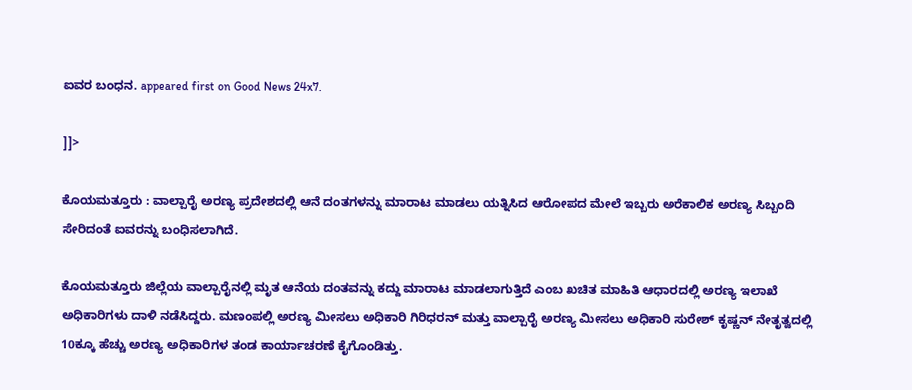ಐವರ ಬಂಧನ. appeared first on Good News 24x7.

]]>

ಕೊಯಮತ್ತೂರು : ವಾಲ್ಪಾರೈ ಅರಣ್ಯ ಪ್ರದೇಶದಲ್ಲಿ ಆನೆ ದಂತಗಳನ್ನು ಮಾರಾಟ ಮಾಡಲು ಯತ್ನಿಸಿದ ಆರೋಪದ ಮೇಲೆ ಇಬ್ಬರು ಅರೆಕಾಲಿಕ ಅರಣ್ಯ ಸಿಬ್ಬಂದಿ ಸೇರಿದಂತೆ ಐವರನ್ನು ಬಂಧಿಸಲಾಗಿದೆ.

ಕೊಯಮತ್ತೂರು ಜಿಲ್ಲೆಯ ವಾಲ್ಪಾರೈನಲ್ಲಿ ಮೃತ ಆನೆಯ ದಂತವನ್ನು ಕದ್ದು ಮಾರಾಟ ಮಾಡಲಾಗುತ್ತಿದೆ ಎಂಬ ಖಚಿತ ಮಾಹಿತಿ ಆಧಾರದಲ್ಲಿ ಅರಣ್ಯ ಇಲಾಖೆ ಅಧಿಕಾರಿಗಳು ದಾಳಿ ನಡೆಸಿದ್ದರು. ಮಣಂಪಲ್ಲಿ ಅರಣ್ಯ ಮೀಸಲು ಅಧಿಕಾರಿ ಗಿರಿಧರನ್ ಮತ್ತು ವಾಲ್ಪಾರೈ ಅರಣ್ಯ ಮೀಸಲು ಅಧಿಕಾರಿ ಸುರೇಶ್ ಕೃಷ್ಣನ್ ನೇತೃತ್ವದಲ್ಲಿ 10ಕ್ಕೂ ಹೆಚ್ಚು ಅರಣ್ಯ ಅಧಿಕಾರಿಗಳ ತಂಡ ಕಾರ್ಯಾಚರಣೆ ಕೈಗೊಂಡಿತ್ತು.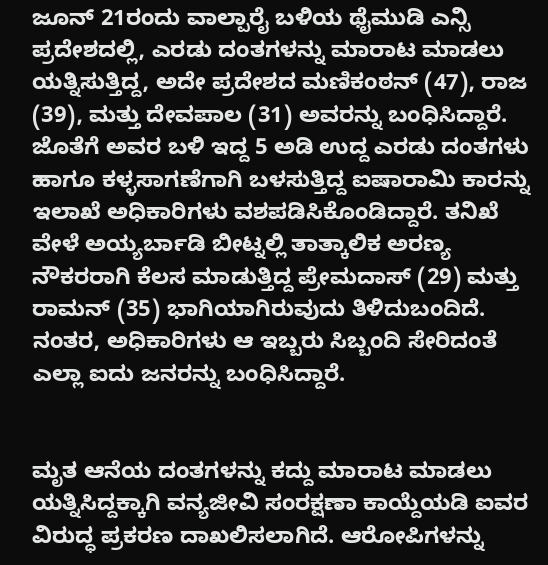ಜೂನ್ 21ರಂದು ವಾಲ್ಪಾರೈ ಬಳಿಯ ಥೈಮುಡಿ ಎನ್ಸಿ ಪ್ರದೇಶದಲ್ಲಿ, ಎರಡು ದಂತಗಳನ್ನು ಮಾರಾಟ ಮಾಡಲು ಯತ್ನಿಸುತ್ತಿದ್ದ, ಅದೇ ಪ್ರದೇಶದ ಮಣಿಕಂಠನ್ (47), ರಾಜ (39), ಮತ್ತು ದೇವಪಾಲ (31) ಅವರನ್ನು ಬಂಧಿಸಿದ್ದಾರೆ. ಜೊತೆಗೆ ಅವರ ಬಳಿ ಇದ್ದ 5 ಅಡಿ ಉದ್ದ ಎರಡು ದಂತಗಳು ಹಾಗೂ ಕಳ್ಳಸಾಗಣೆಗಾಗಿ ಬಳಸುತ್ತಿದ್ದ ಐಷಾರಾಮಿ ಕಾರನ್ನು ಇಲಾಖೆ ಅಧಿಕಾರಿಗಳು ವಶಪಡಿಸಿಕೊಂಡಿದ್ದಾರೆ. ತನಿಖೆ ವೇಳೆ ಅಯ್ಯರ್ಬಾಡಿ ಬೀಟ್ನಲ್ಲಿ ತಾತ್ಕಾಲಿಕ ಅರಣ್ಯ ನೌಕರರಾಗಿ ಕೆಲಸ ಮಾಡುತ್ತಿದ್ದ ಪ್ರೇಮದಾಸ್ (29) ಮತ್ತು ರಾಮನ್ (35) ಭಾಗಿಯಾಗಿರುವುದು ತಿಳಿದುಬಂದಿದೆ. ನಂತರ, ಅಧಿಕಾರಿಗಳು ಆ ಇಬ್ಬರು ಸಿಬ್ಬಂದಿ ಸೇರಿದಂತೆ ಎಲ್ಲಾ ಐದು ಜನರನ್ನು ಬಂಧಿಸಿದ್ದಾರೆ.


ಮೃತ ಆನೆಯ ದಂತಗಳನ್ನು ಕದ್ದು ಮಾರಾಟ ಮಾಡಲು ಯತ್ನಿಸಿದ್ದಕ್ಕಾಗಿ ವನ್ಯಜೀವಿ ಸಂರಕ್ಷಣಾ ಕಾಯ್ದೆಯಡಿ ಐವರ ವಿರುದ್ಧ ಪ್ರಕರಣ ದಾಖಲಿಸಲಾಗಿದೆ. ಆರೋಪಿಗಳನ್ನು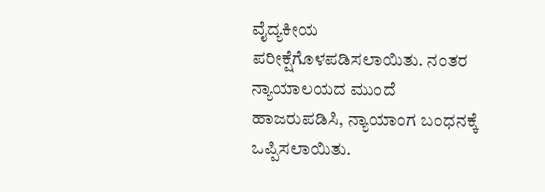ವೈದ್ಯಕೀಯ ಪರೀಕ್ಷೆಗೊಳಪಡಿಸಲಾಯಿತು. ನಂತರ ನ್ಯಾಯಾಲಯದ ಮುಂದೆ ಹಾಜರುಪಡಿಸಿ, ನ್ಯಾಯಾಂಗ ಬಂಧನಕ್ಕೆ ಒಪ್ಪಿಸಲಾಯಿತು.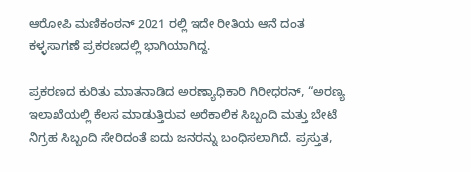ಆರೋಪಿ ಮಣಿಕಂಠನ್ 2021 ರಲ್ಲಿ ಇದೇ ರೀತಿಯ ಆನೆ ದಂತ ಕಳ್ಳಸಾಗಣೆ ಪ್ರಕರಣದಲ್ಲಿ ಭಾಗಿಯಾಗಿದ್ದ.

ಪ್ರಕರಣದ ಕುರಿತು ಮಾತನಾಡಿದ ಅರಣ್ಯಾಧಿಕಾರಿ ಗಿರೀಧರನ್, “ಅರಣ್ಯ ಇಲಾಖೆಯಲ್ಲಿ ಕೆಲಸ ಮಾಡುತ್ತಿರುವ ಅರೆಕಾಲಿಕ ಸಿಬ್ಬಂದಿ ಮತ್ತು ಬೇಟೆ ನಿಗ್ರಹ ಸಿಬ್ಬಂದಿ ಸೇರಿದಂತೆ ಐದು ಜನರನ್ನು ಬಂಧಿಸಲಾಗಿದೆ. ಪ್ರಸ್ತುತ,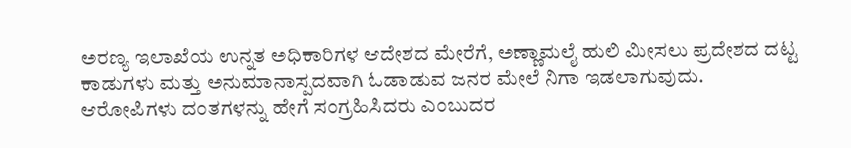ಅರಣ್ಯ ಇಲಾಖೆಯ ಉನ್ನತ ಅಧಿಕಾರಿಗಳ ಆದೇಶದ ಮೇರೆಗೆ, ಅಣ್ಣಾಮಲೈ ಹುಲಿ ಮೀಸಲು ಪ್ರದೇಶದ ದಟ್ಟ ಕಾಡುಗಳು ಮತ್ತು ಅನುಮಾನಾಸ್ಪದವಾಗಿ ಓಡಾಡುವ ಜನರ ಮೇಲೆ ನಿಗಾ ಇಡಲಾಗುವುದು. ಆರೋಪಿಗಳು ದಂತಗಳನ್ನು ಹೇಗೆ ಸಂಗ್ರಹಿಸಿದರು ಎಂಬುದರ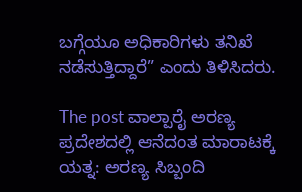ಬಗ್ಗೆಯೂ ಅಧಿಕಾರಿಗಳು ತನಿಖೆ ನಡೆಸುತ್ತಿದ್ದಾರೆ” ಎಂದು ತಿಳಿಸಿದರು.

The post ವಾಲ್ಪಾರೈ ಅರಣ್ಯ ಪ್ರದೇಶದಲ್ಲಿ ಆನೆದಂತ ಮಾರಾಟಕ್ಕೆ ಯತ್ನ: ಅರಣ್ಯ ಸಿಬ್ಬಂದಿ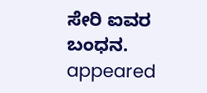ಸೇರಿ ಐವರ ಬಂಧನ. appeared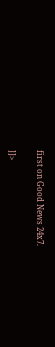first on Good News 24x7.

]]>